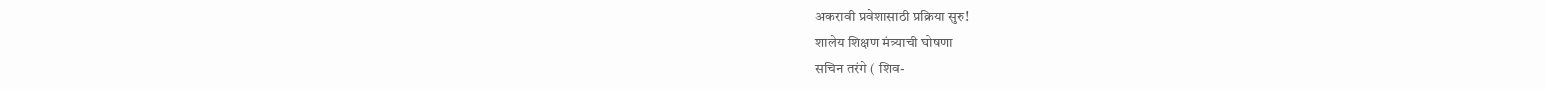अकरावी प्रवेशासाठी प्रक्रिया सुरु!
शालेय शिक्षण मंत्र्याची घोषणा
सचिन तरंगे ( शिव-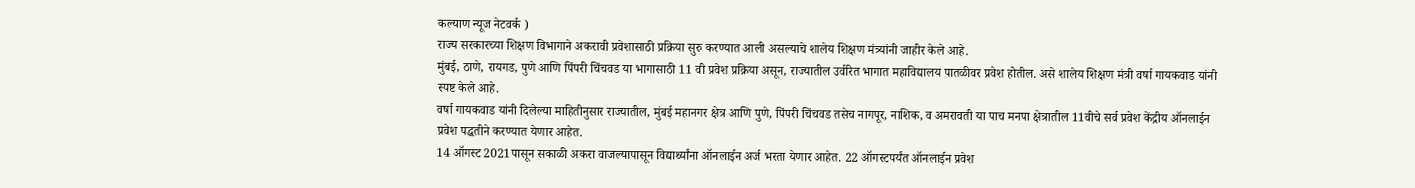कल्याण न्यूज नेटवर्क )
राज्य सरकारच्या शिक्षण विभागाने अकरावी प्रवेशासाठी प्रक्रिया सुरु करण्यात आली असल्याचे शालेय शिक्षण मंत्र्यांनी जाहीर केले आहे.
मुंबई, ठाणे, रायगड, पुणे आणि पिंपरी चिंचवड या भागासाठी 11 वी प्रवेश प्रक्रिया असून, राज्यातील उर्वरित भागात महाविद्यालय पातळीवर प्रवेश होतील. असे शालेय शिक्षण मंत्री वर्षा गायकवाड यांनी स्पष्ट केले आहे.
वर्षा गायकवाड यांनी दिलेल्या माहितीनुसार राज्यातील, मुंबई महानगर क्षेत्र आणि पुणे, पिंपरी चिंचवड तसेच नागपूर, नाशिक, व अमरावती या पाच मनपा क्षेत्रातील 11वीचे सर्व प्रवेश केंद्रीय ऑनलाईन प्रवेश पद्धतीने करण्यात येणार आहेत.
14 ऑगस्ट 2021पासून सकाळी अकरा वाजल्यापासून विद्यार्थ्यांना ऑनलाईन अर्ज भरता येणार आहेत. 22 ऑगस्टपर्यंत ऑनलाईन प्रवेश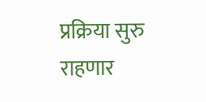प्रक्रिया सुरु राहणार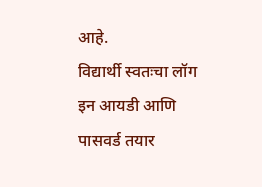आहे.
विद्यार्थी स्वतःचा लॉग इन आयडी आणि पासवर्ड तयार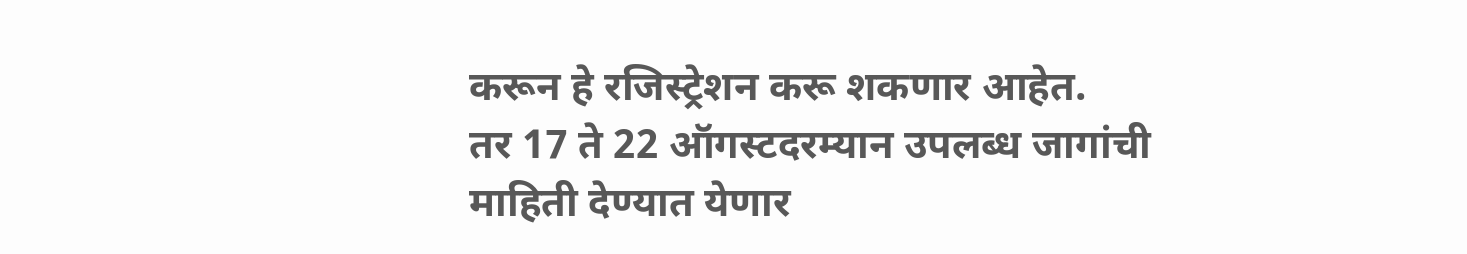करून हे रजिस्ट्रेशन करू शकणार आहेत.
तर 17 ते 22 ऑगस्टदरम्यान उपलब्ध जागांची माहिती देण्यात येणार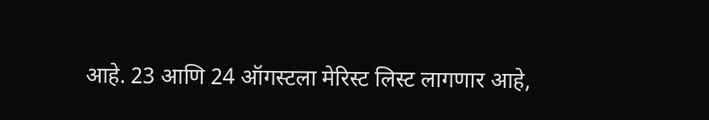आहे. 23 आणि 24 ऑगस्टला मेरिस्ट लिस्ट लागणार आहे,